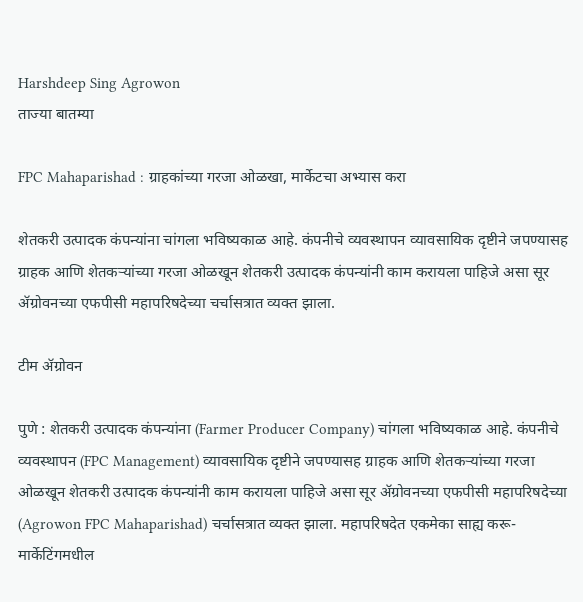Harshdeep Sing Agrowon
ताज्या बातम्या

FPC Mahaparishad : ग्राहकांच्या गरजा ओळखा, मार्केटचा अभ्यास करा

शेतकरी उत्पादक कंपन्यांना चांगला भविष्यकाळ आहे. कंपनीचे व्यवस्थापन व्यावसायिक दृष्टीने जपण्यासह ग्राहक आणि शेतकऱ्यांच्या गरजा ओळखून शेतकरी उत्पादक कंपन्यांनी काम करायला पाहिजे असा सूर ॲग्रोवनच्या एफपीसी महापरिषदेच्या चर्चासत्रात व्यक्त झाला.

टीम ॲग्रोवन

पुणे : शेतकरी उत्पादक कंपन्यांना (Farmer Producer Company) चांगला भविष्यकाळ आहे. कंपनीचे व्यवस्थापन (FPC Management) व्यावसायिक दृष्टीने जपण्यासह ग्राहक आणि शेतकऱ्यांच्या गरजा ओळखून शेतकरी उत्पादक कंपन्यांनी काम करायला पाहिजे असा सूर ॲग्रोवनच्या एफपीसी महापरिषदेच्या (Agrowon FPC Mahaparishad) चर्चासत्रात व्यक्त झाला. महापरिषदेत एकमेका साह्य करू- मार्केटिंगमधील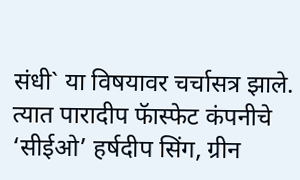संधी` या विषयावर चर्चासत्र झाले. त्यात पारादीप फॅास्फेट कंपनीचे ‘सीईओ’ हर्षदीप सिंग, ग्रीन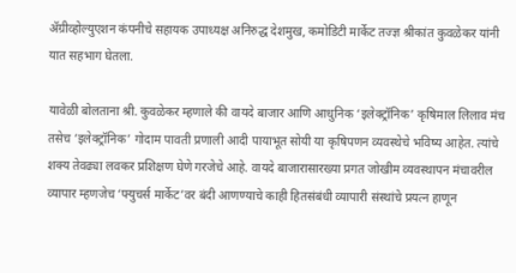ॲग्रीव्होल्युएशन कंपनीचे सहायक उपाध्यक्ष अनिरुद्ध देशमुख, कमोडिटी मार्केट तज्ज्ञ श्रीकांत कुवळेकर यांनी यात सहभाग घेतला.

यावेळी बोलताना श्री. कुवळेकर म्हणाले की वायदे बाजार आणि आधुनिक ‘इलेक्ट्रॉनिक’ कृषिमाल लिलाव मंच तसेच ‘इलेक्ट्रॉनिक’ गोदाम पावती प्रणाली आदी पायाभूत सोयी या कृषिपणन व्यवस्थेचे भविष्य आहेत. त्यांचे शक्य तेवढ्या लवकर प्रशिक्षण घेणे गरजेचे आहे. वायदे बाजारासारख्या प्रगत जोखीम व्यवस्थापन मंचावरील व्यापार म्हणजेच ‘फ्युचर्स मार्केट’वर बंदी आणण्याचे काही हितसंबंधी व्यापारी संस्थांचे प्रयत्न हाणून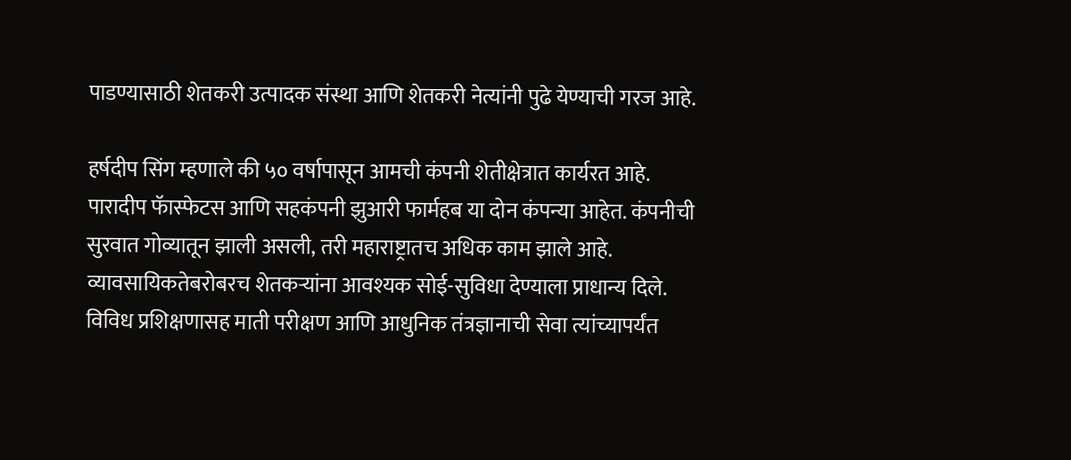पाडण्यासाठी शेतकरी उत्पादक संस्था आणि शेतकरी नेत्यांनी पुढे येण्याची गरज आहे.

हर्षदीप सिंग म्हणाले की ५० वर्षापासून आमची कंपनी शेतीक्षेत्रात कार्यरत आहे. पारादीप फॅास्फेटस आणि सहकंपनी झुआरी फार्महब या दोन कंपन्या आहेत. कंपनीची सुरवात गोव्यातून झाली असली, तरी महाराष्ट्रातच अधिक काम झाले आहे. व्यावसायिकतेबरोबरच शेतकऱ्यांना आवश्यक सोई-सुविधा देण्याला प्राधान्य दिले. विविध प्रशिक्षणासह माती परीक्षण आणि आधुनिक तंत्रज्ञानाची सेवा त्यांच्यापर्यंत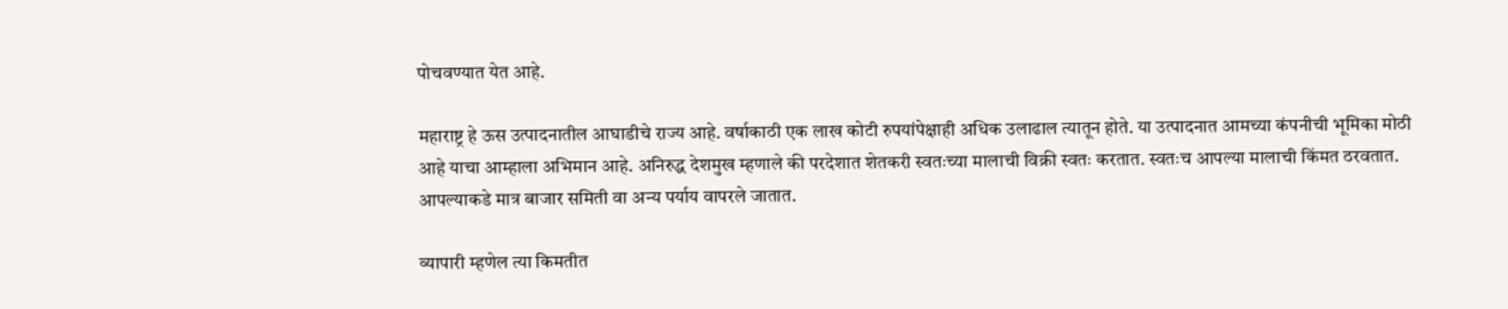पोचवण्यात येत आहे.

महाराष्ट्र हे ऊस उत्पादनातील आघाडीचे राज्य आहे. वर्षाकाठी एक लाख कोटी रुपयांपेक्षाही अधिक उलाढाल त्यातून होते. या उत्पादनात आमच्या कंपनीची भूमिका मोठी आहे याचा आम्हाला अभिमान आहे. अनिरुद्ध देशमुख म्हणाले की परदेशात शेतकरी स्वतःच्या मालाची विक्री स्वतः करतात. स्वतःच आपल्या मालाची किंमत ठरवतात. आपल्याकडे मात्र बाजार समिती वा अन्य पर्याय वापरले जातात.

व्यापारी म्हणेल त्या किमतीत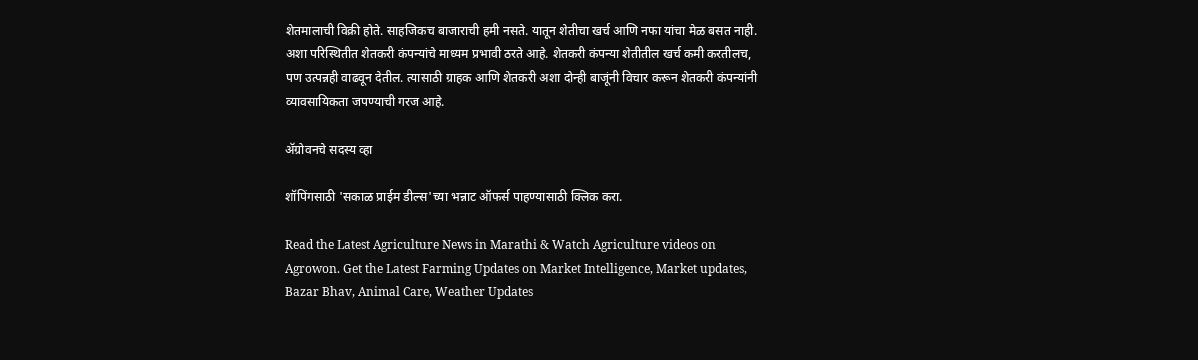शेतमालाची विक्री होते. साहजिकच बाजाराची हमी नसते. यातून शेतीचा खर्च आणि नफा यांचा मेळ बसत नाही. अशा परिस्थितीत शेतकरी कंपन्यांचे माध्यम प्रभावी ठरते आहे. शेतकरी कंपन्या शेतीतील खर्च कमी करतीलच, पण उत्पन्नही वाढवून देतील. त्यासाठी ग्राहक आणि शेतकरी अशा दोन्ही बाजूंनी विचार करून शेतकरी कंपन्यांनी व्यावसायिकता जपण्याची गरज आहे.

ॲग्रोवनचे सदस्य व्हा

शॉपिंगसाठी 'सकाळ प्राईम डील्स'च्या भन्नाट ऑफर्स पाहण्यासाठी क्लिक करा.

Read the Latest Agriculture News in Marathi & Watch Agriculture videos on Agrowon. Get the Latest Farming Updates on Market Intelligence, Market updates, Bazar Bhav, Animal Care, Weather Updates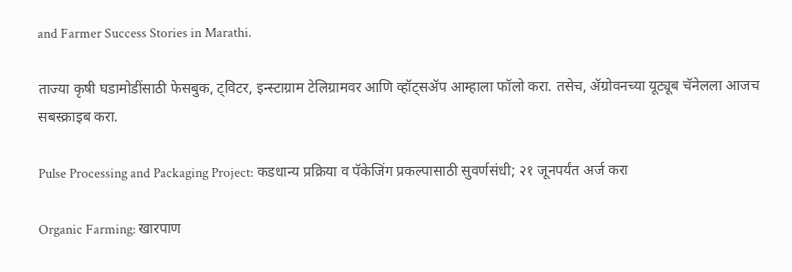and Farmer Success Stories in Marathi.

ताज्या कृषी घडामोडींसाठी फेसबुक, ट्विटर, इन्स्टाग्राम टेलिग्रामवर आणि व्हॉट्सॲप आम्हाला फॉलो करा. तसेच, ॲग्रोवनच्या यूट्यूब चॅनेलला आजच सबस्क्राइब करा.

Pulse Processing and Packaging Project: कडधान्य प्रक्रिया व पॅकेजिंग प्रकल्पासाठी सुवर्णसंधी; २१ जूनपर्यंत अर्ज करा

Organic Farming: खारपाण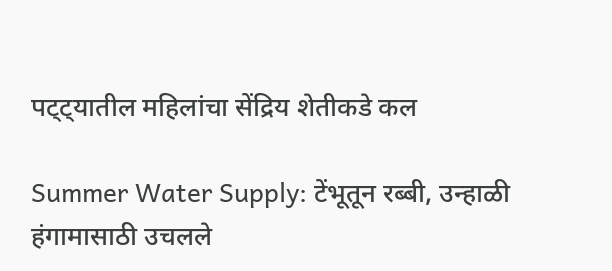पट्ट्यातील महिलांचा सेंद्रिय शेतीकडे कल

Summer Water Supply: टेंभूतून रब्बी, उन्हाळी हंगामासाठी उचलले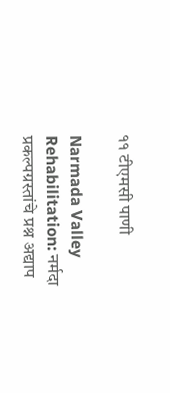११ टीएमसी पाणी

Narmada Valley Rehabilitation: नर्मदा प्रकल्पग्रस्तांचे प्रश्न अद्याप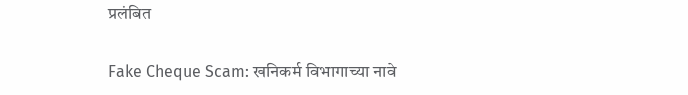प्रलंबित

Fake Cheque Scam: खनिकर्म विभागाच्या नावे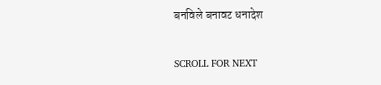बनविले बनावट धनादेश

SCROLL FOR NEXT